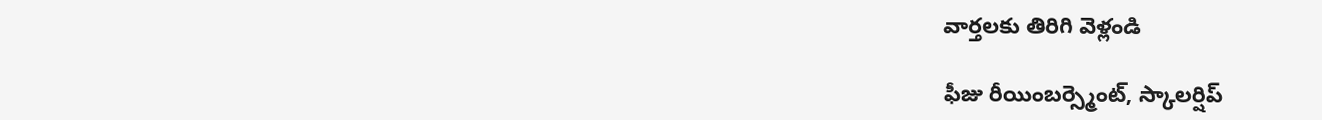వార్తలకు తిరిగి వెళ్లండి

ఫీజు రీయింబర్స్మెంట్, స్కాలర్షిప్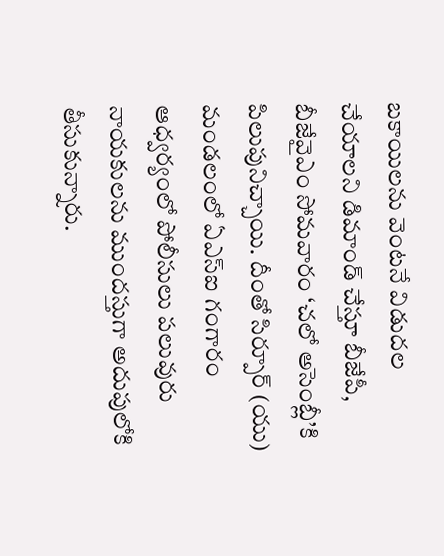బకాయిలను వెంటనే విడుదల చేయాలని డిమాండ్ చేస్తూ బీజేపీ, బీజేవైఎం సోమవారం ‘చలో అసెంబ్లీ’కి పిలుపునిచ్చాయి. దీంతో సిర్పూర్ (యు) మండలంలో ఏఎస్ఐ గంగారం ఆధ్వర్యంలో పోలీసులు పలువురు నాయకులను ముందస్తుగా అదుపులోకి తీసుకున్నారు.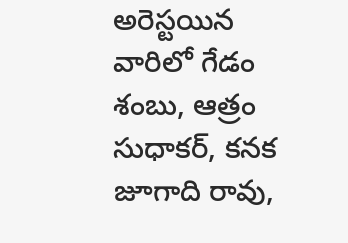అరెస్టయిన వారిలో గేడం శంబు, ఆత్రం సుధాకర్, కనక జూగాది రావు,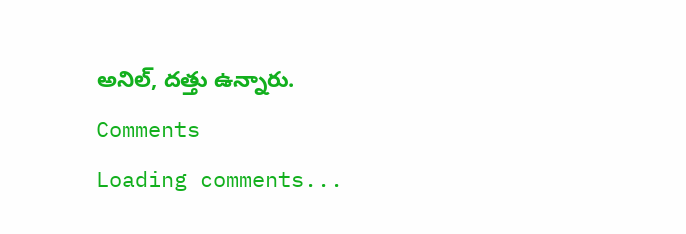అనిల్, దత్తు ఉన్నారు.
Comments
Loading comments...